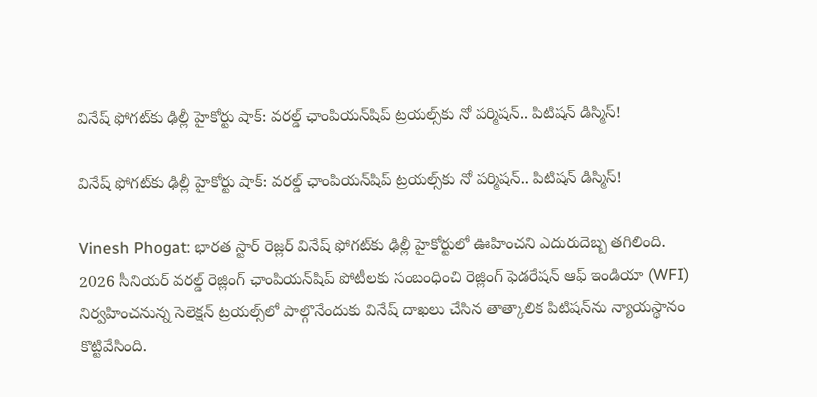వినేష్ ఫోగట్‌కు ఢిల్లీ హైకోర్టు షాక్: వరల్డ్ ఛాంపియన్‌షిప్ ట్రయల్స్‌కు నో పర్మిషన్.. పిటిషన్ డిస్మిస్!

వినేష్ ఫోగట్‌కు ఢిల్లీ హైకోర్టు షాక్: వరల్డ్ ఛాంపియన్‌షిప్ ట్రయల్స్‌కు నో పర్మిషన్.. పిటిషన్ డిస్మిస్!

Vinesh Phogat: భారత స్టార్ రెజ్లర్ వినేష్ ఫోగట్‌కు ఢిల్లీ హైకోర్టులో ఊహించని ఎదురుదెబ్బ తగిలింది. 2026 సీనియర్ వరల్డ్ రెజ్లింగ్ ఛాంపియన్‌షిప్ పోటీలకు సంబంధించి రెజ్లింగ్ ఫెడరేషన్ ఆఫ్ ఇండియా (WFI) నిర్వహించనున్న సెలెక్షన్ ట్రయల్స్‌లో పాల్గొనేందుకు వినేష్ దాఖలు చేసిన తాత్కాలిక పిటిషన్‌ను న్యాయస్థానం కొట్టివేసింది.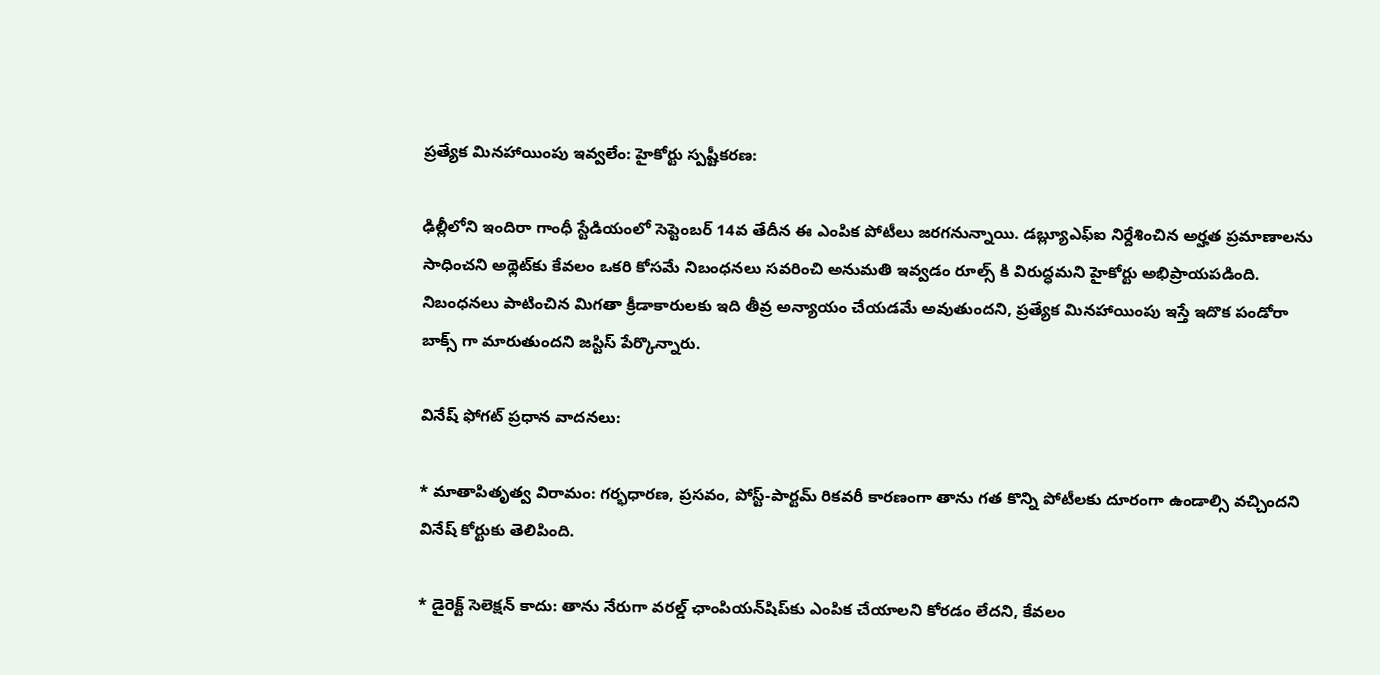ప్రత్యేక మినహాయింపు ఇవ్వలేం: హైకోర్టు స్పష్టీకరణ:

ఢిల్లీలోని ఇందిరా గాంధీ స్టేడియంలో సెప్టెంబర్ 14వ తేదీన ఈ ఎంపిక పోటీలు జరగనున్నాయి. డబ్ల్యూఎఫ్ఐ నిర్దేశించిన అర్హత ప్రమాణాలను సాధించని అథ్లెట్‌కు కేవలం ఒకరి కోసమే నిబంధనలు సవరించి అనుమతి ఇవ్వడం రూల్స్ కి విరుద్ధమని హైకోర్టు అభిప్రాయపడింది. నిబంధనలు పాటించిన మిగతా క్రీడాకారులకు ఇది తీవ్ర అన్యాయం చేయడమే అవుతుందని, ప్రత్యేక మినహాయింపు ఇస్తే ఇదొక పండోరా బాక్స్ గా మారుతుందని జస్టిస్ పేర్కొన్నారు.

వినేష్ ఫోగట్ ప్రధాన వాదనలు:

* మాతాపితృత్వ విరామం: గర్భధారణ, ప్రసవం, పోస్ట్-పార్టమ్ రికవరీ కారణంగా తాను గత కొన్ని పోటీలకు దూరంగా ఉండాల్సి వచ్చిందని వినేష్ కోర్టుకు తెలిపింది.

* డైరెక్ట్ సెలెక్షన్ కాదు: తాను నేరుగా వరల్డ్ ఛాంపియన్‌షిప్‌కు ఎంపిక చేయాలని కోరడం లేదని, కేవలం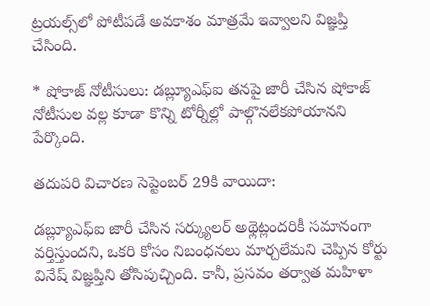ట్రయల్స్‌లో పోటీపడే అవకాశం మాత్రమే ఇవ్వాలని విజ్ఞప్తి చేసింది.

* షోకాజ్ నోటీసులు: డబ్ల్యూఎఫ్ఐ తనపై జారీ చేసిన షోకాజ్ నోటీసుల వల్ల కూడా కొన్ని టోర్నీల్లో పాల్గొనలేకపోయానని పేర్కొంది.

తదుపరి విచారణ సెప్టెంబర్ 29కి వాయిదా:

డబ్ల్యూఎఫ్ఐ జారీ చేసిన సర్క్యులర్ అథ్లెట్లందరికీ సమానంగా వర్తిస్తుందని, ఒకరి కోసం నిబంధనలు మార్చలేమని చెప్పిన కోర్టు వినేష్ విజ్ఞప్తిని తోసిపుచ్చింది. కానీ, ప్రసవం తర్వాత మహిళా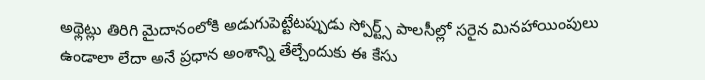అథ్లెట్లు తిరిగి మైదానంలోకి అడుగుపెట్టేటప్పుడు స్పోర్ట్స్ పాలసీల్లో సరైన మినహాయింపులు ఉండాలా లేదా అనే ప్రధాన అంశాన్ని తేల్చేందుకు ఈ కేసు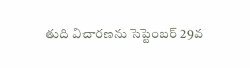తుది విచారణను సెప్టెంబర్ 29వ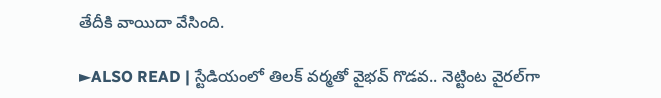తేదీకి వాయిదా వేసింది.

►ALSO READ | స్టేడియంలో తిలక్ వర్మతో వైభవ్ గొడవ.. నెట్టింట వైరల్‌గా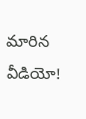మారిన వీడియో!